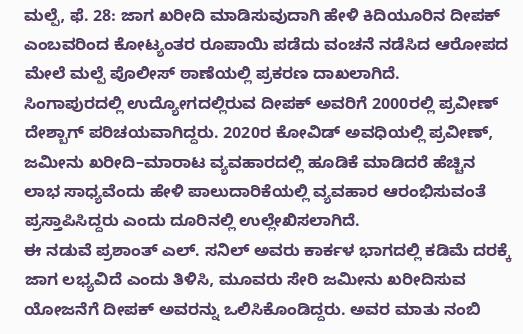ಮಲ್ಪೆ, ಫೆ. 28: ಜಾಗ ಖರೀದಿ ಮಾಡಿಸುವುದಾಗಿ ಹೇಳಿ ಕಿದಿಯೂರಿನ ದೀಪಕ್ ಎಂಬವರಿಂದ ಕೋಟ್ಯಂತರ ರೂಪಾಯಿ ಪಡೆದು ವಂಚನೆ ನಡೆಸಿದ ಆರೋಪದ ಮೇಲೆ ಮಲ್ಪೆ ಪೊಲೀಸ್ ಠಾಣೆಯಲ್ಲಿ ಪ್ರಕರಣ ದಾಖಲಾಗಿದೆ.
ಸಿಂಗಾಪುರದಲ್ಲಿ ಉದ್ಯೋಗದಲ್ಲಿರುವ ದೀಪಕ್ ಅವರಿಗೆ 2000ರಲ್ಲಿ ಪ್ರವೀಣ್ ದೇಶ್ಬಾಗ್ ಪರಿಚಯವಾಗಿದ್ದರು. 2020ರ ಕೋವಿಡ್ ಅವಧಿಯಲ್ಲಿ ಪ್ರವೀಣ್, ಜಮೀನು ಖರೀದಿ–ಮಾರಾಟ ವ್ಯವಹಾರದಲ್ಲಿ ಹೂಡಿಕೆ ಮಾಡಿದರೆ ಹೆಚ್ಚಿನ ಲಾಭ ಸಾಧ್ಯವೆಂದು ಹೇಳಿ ಪಾಲುದಾರಿಕೆಯಲ್ಲಿ ವ್ಯವಹಾರ ಆರಂಭಿಸುವಂತೆ ಪ್ರಸ್ತಾಪಿಸಿದ್ದರು ಎಂದು ದೂರಿನಲ್ಲಿ ಉಲ್ಲೇಖಿಸಲಾಗಿದೆ.
ಈ ನಡುವೆ ಪ್ರಶಾಂತ್ ಎಲ್. ಸನಿಲ್ ಅವರು ಕಾರ್ಕಳ ಭಾಗದಲ್ಲಿ ಕಡಿಮೆ ದರಕ್ಕೆ ಜಾಗ ಲಭ್ಯವಿದೆ ಎಂದು ತಿಳಿಸಿ, ಮೂವರು ಸೇರಿ ಜಮೀನು ಖರೀದಿಸುವ ಯೋಜನೆಗೆ ದೀಪಕ್ ಅವರನ್ನು ಒಲಿಸಿಕೊಂಡಿದ್ದರು. ಅವರ ಮಾತು ನಂಬಿ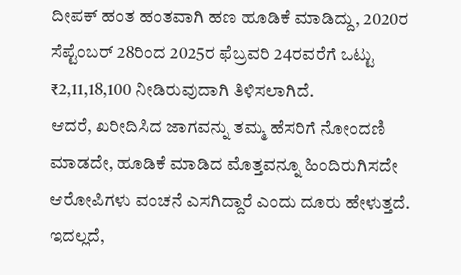ದೀಪಕ್ ಹಂತ ಹಂತವಾಗಿ ಹಣ ಹೂಡಿಕೆ ಮಾಡಿದ್ದು, 2020ರ ಸೆಪ್ಟೆಂಬರ್ 28ರಿಂದ 2025ರ ಫೆಬ್ರವರಿ 24ರವರೆಗೆ ಒಟ್ಟು ₹2,11,18,100 ನೀಡಿರುವುದಾಗಿ ತಿಳಿಸಲಾಗಿದೆ.
ಆದರೆ, ಖರೀದಿಸಿದ ಜಾಗವನ್ನು ತಮ್ಮ ಹೆಸರಿಗೆ ನೋಂದಣಿ ಮಾಡದೇ, ಹೂಡಿಕೆ ಮಾಡಿದ ಮೊತ್ತವನ್ನೂ ಹಿಂದಿರುಗಿಸದೇ ಆರೋಪಿಗಳು ವಂಚನೆ ಎಸಗಿದ್ದಾರೆ ಎಂದು ದೂರು ಹೇಳುತ್ತದೆ.
ಇದಲ್ಲದೆ,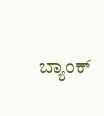ಬ್ಯಾಂಕ್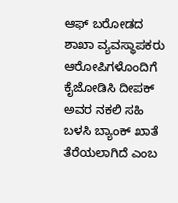ಆಫ್ ಬರೋಡದ ಶಾಖಾ ವ್ಯವಸ್ಥಾಪಕರು ಆರೋಪಿಗಳೊಂದಿಗೆ ಕೈಜೋಡಿಸಿ ದೀಪಕ್ ಅವರ ನಕಲಿ ಸಹಿ ಬಳಸಿ ಬ್ಯಾಂಕ್ ಖಾತೆ ತೆರೆಯಲಾಗಿದೆ ಎಂಬ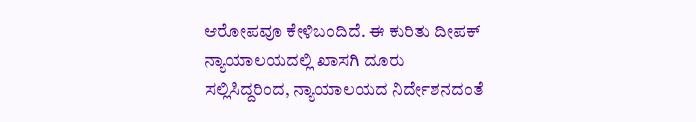ಆರೋಪವೂ ಕೇಳಿಬಂದಿದೆ. ಈ ಕುರಿತು ದೀಪಕ್ ನ್ಯಾಯಾಲಯದಲ್ಲಿ ಖಾಸಗಿ ದೂರು ಸಲ್ಲಿಸಿದ್ದರಿಂದ, ನ್ಯಾಯಾಲಯದ ನಿರ್ದೇಶನದಂತೆ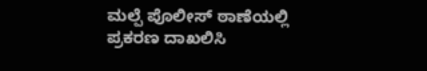ಮಲ್ಪೆ ಪೊಲೀಸ್ ಠಾಣೆಯಲ್ಲಿ ಪ್ರಕರಣ ದಾಖಲಿಸಿ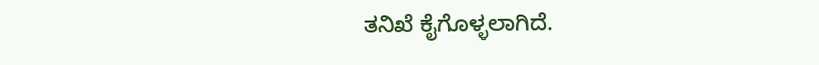ತನಿಖೆ ಕೈಗೊಳ್ಳಲಾಗಿದೆ.